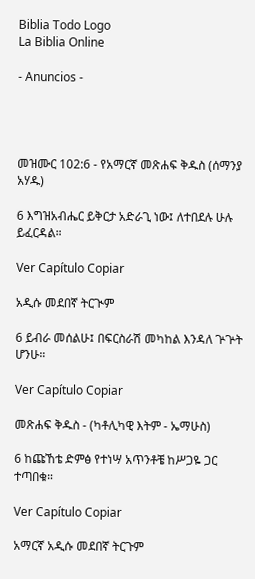Biblia Todo Logo
La Biblia Online

- Anuncios -




መዝሙር 102:6 - የአማርኛ መጽሐፍ ቅዱስ (ሰማንያ አሃዱ)

6 እግዝአብሔር ይቅርታ አድራጊ ነው፤ ለተበደሉ ሁሉ ይፈርዳል።

Ver Capítulo Copiar

አዲሱ መደበኛ ትርጒም

6 ይብራ መሰልሁ፤ በፍርስራሽ መካከል እንዳለ ጕጕት ሆንሁ።

Ver Capítulo Copiar

መጽሐፍ ቅዱስ - (ካቶሊካዊ እትም - ኤማሁስ)

6 ከጩኸቴ ድምፅ የተነሣ አጥንቶቼ ከሥጋዬ ጋር ተጣበቁ።

Ver Capítulo Copiar

አማርኛ አዲሱ መደበኛ ትርጉም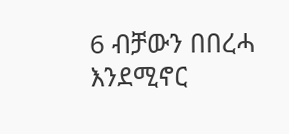6 ብቻውን በበረሓ እንደሚኖር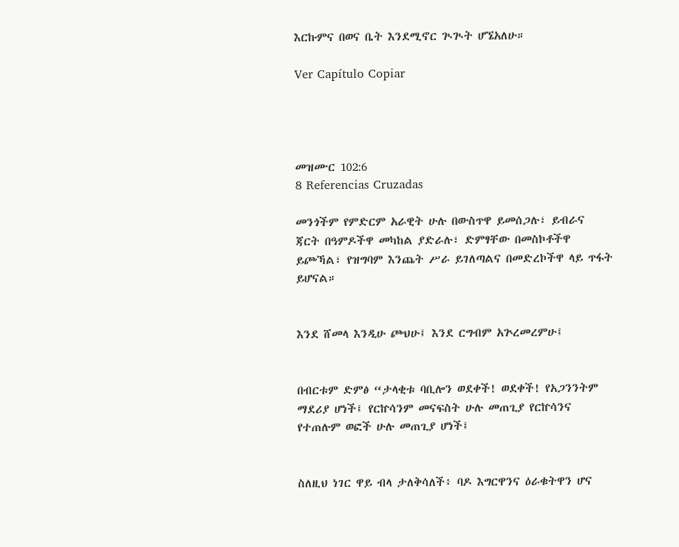እርኩምና በወና ቤት እንደሚኖር ጒጒት ሆኜአለሁ።

Ver Capítulo Copiar




መዝሙር 102:6
8 Referencias Cruzadas

መንጎችም የምድርም አራዊት ሁሉ በውስጥዋ ይመሰጋሉ፣ ይብራና ጃርት በዓምዶችዋ መካከል ያድራሉ፣ ድምፃቸው በመስኮቶችዋ ይጮኻል፣ የዝግባም እንጨት ሥራ ይገለጣልና በመድረኮችዋ ላይ ጥፋት ይሆናል።


እንደ ሸመላ እንዲሁ ጮህሁ፤ እንደ ርግብም አጕረመረምሁ፤


በብርቱም ድምፅ “ታላቂቱ ባቢሎን ወደቀች! ወደቀች! የአጋንንትም ማደሪያ ሆነች፤ የርኵሳንም መናፍስት ሁሉ መጠጊያ የርኵሳንና የተጠሉም ወፎች ሁሉ መጠጊያ ሆነች፤


ስለዚህ ነገር ዋይ ብላ ታለቅሳለች፥ ባዶ እግርዋንና ዕራቁትዋን ሆና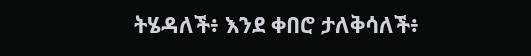ትሄዳለች፥ እንደ ቀበሮ ታለቅሳለች፥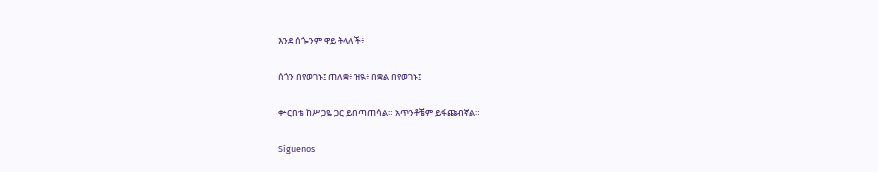እንደ ሰጐንም ዋይ ትላለች፥


ሰጎን በየወገኑ፤ ጠለቋ፥ ዝዪ፥ በቋል በየወገኑ፤


ቍርበቴ ከሥጋዬ ጋር ይበጣጠሳል። አጥንቶቼም ይፋጩብኛል።


Síguenos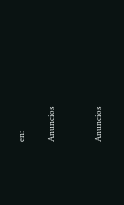en:

Anuncios


Anuncios